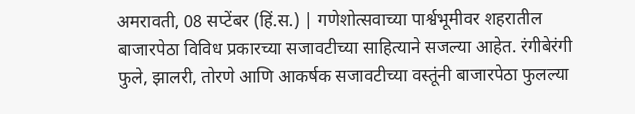अमरावती, 08 सप्टेंबर (हिं.स.) | गणेशोत्सवाच्या पार्श्वभूमीवर शहरातील बाजारपेठा विविध प्रकारच्या सजावटीच्या साहित्याने सजल्या आहेत. रंगीबेरंगी फुले, झालरी, तोरणे आणि आकर्षक सजावटीच्या वस्तूंनी बाजारपेठा फुलल्या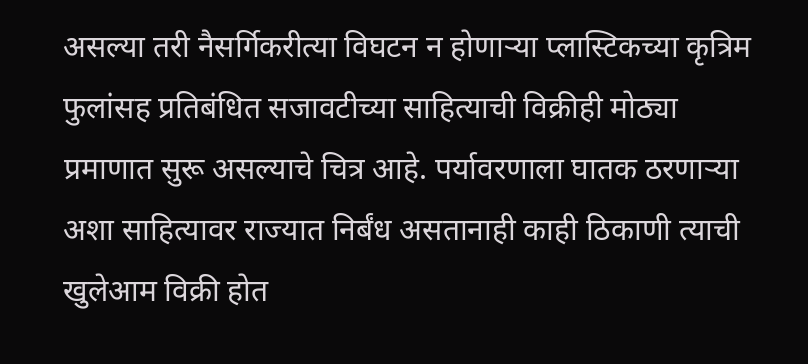असल्या तरी नैसर्गिकरीत्या विघटन न होणाऱ्या प्लास्टिकच्या कृत्रिम फुलांसह प्रतिबंधित सजावटीच्या साहित्याची विक्रीही मोठ्या प्रमाणात सुरू असल्याचे चित्र आहे. पर्यावरणाला घातक ठरणाऱ्या अशा साहित्यावर राज्यात निर्बंध असतानाही काही ठिकाणी त्याची खुलेआम विक्री होत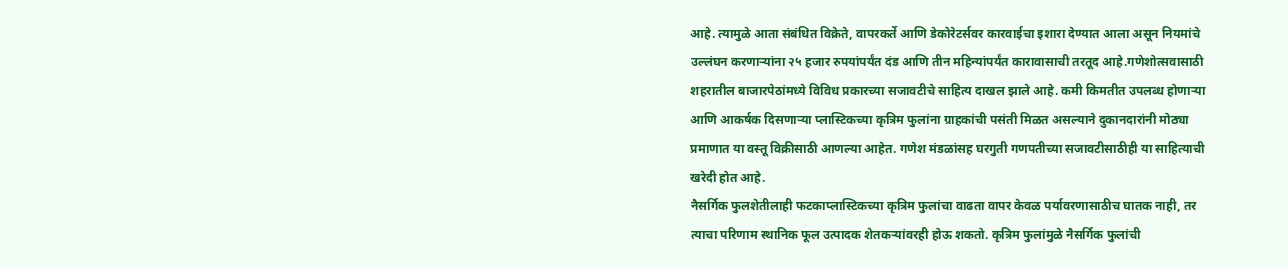आहे. त्यामुळे आता संबंधित विक्रेते, वापरकर्ते आणि डेकोरेटर्सवर कारवाईचा इशारा देण्यात आला असून नियमांचे उल्लंघन करणाऱ्यांना २५ हजार रुपयांपर्यंत दंड आणि तीन महिन्यांपर्यंत कारावासाची तरतूद आहे.गणेशोत्सवासाठी शहरातील बाजारपेठांमध्ये विविध प्रकारच्या सजावटीचे साहित्य दाखल झाले आहे. कमी किमतीत उपलब्ध होणाऱ्या आणि आकर्षक दिसणाऱ्या प्लास्टिकच्या कृत्रिम फुलांना ग्राहकांची पसंती मिळत असल्याने दुकानदारांनी मोठ्या प्रमाणात या वस्तू विक्रीसाठी आणल्या आहेत. गणेश मंडळांसह घरगुती गणपतीच्या सजावटीसाठीही या साहित्याची खरेदी होत आहे.
नैसर्गिक फुलशेतीलाही फटकाप्लास्टिकच्या कृत्रिम फुलांचा वाढता वापर केवळ पर्यावरणासाठीच घातक नाही, तर त्याचा परिणाम स्थानिक फूल उत्पादक शेतकऱ्यांवरही होऊ शकतो. कृत्रिम फुलांमुळे नैसर्गिक फुलांची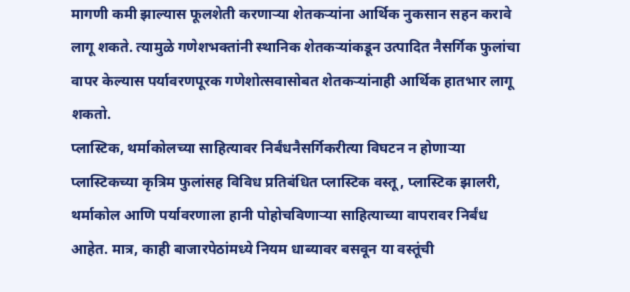मागणी कमी झाल्यास फूलशेती करणाऱ्या शेतकऱ्यांना आर्थिक नुकसान सहन करावे लागू शकते. त्यामुळे गणेशभक्तांनी स्थानिक शेतकऱ्यांकडून उत्पादित नैसर्गिक फुलांचा वापर केल्यास पर्यावरणपूरक गणेशोत्सवासोबत शेतकऱ्यांनाही आर्थिक हातभार लागू शकतो.
प्लास्टिक, थर्माकोलच्या साहित्यावर निर्बंधनैसर्गिकरीत्या विघटन न होणाऱ्या प्लास्टिकच्या कृत्रिम फुलांसह विविध प्रतिबंधित प्लास्टिक वस्तू, प्लास्टिक झालरी, थर्माकोल आणि पर्यावरणाला हानी पोहोचविणाऱ्या साहित्याच्या वापरावर निर्बंध आहेत. मात्र, काही बाजारपेठांमध्ये नियम धाब्यावर बसवून या वस्तूंची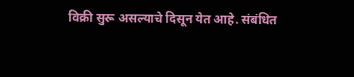विक्री सुरू असल्याचे दिसून येत आहे. संबंधित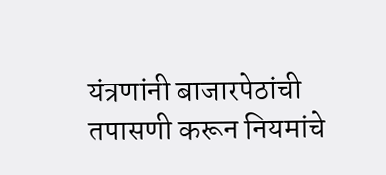यंत्रणांनी बाजारपेठांची तपासणी करून नियमांचे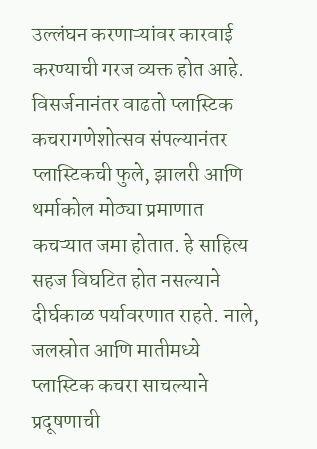उल्लंघन करणाऱ्यांवर कारवाई करण्याची गरज व्यक्त होत आहे.
विसर्जनानंतर वाढतो प्लास्टिक कचरागणेशोत्सव संपल्यानंतर प्लास्टिकची फुले, झालरी आणि थर्माकोल मोठ्या प्रमाणात कचऱ्यात जमा होतात. हे साहित्य सहज विघटित होत नसल्याने दीर्घकाळ पर्यावरणात राहते. नाले, जलस्रोत आणि मातीमध्ये प्लास्टिक कचरा साचल्याने प्रदूषणाची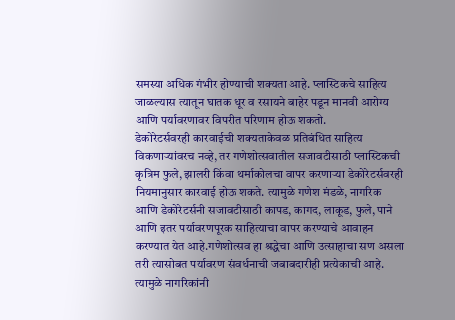समस्या अधिक गंभीर होण्याची शक्यता आहे. प्लास्टिकचे साहित्य जाळल्यास त्यातून घातक धूर व रसायने बाहेर पडून मानवी आरोग्य आणि पर्यावरणावर विपरीत परिणाम होऊ शकतो.
डेकोरेटर्सवरही कारवाईची शक्यताकेवळ प्रतिबंधित साहित्य विकणाऱ्यांवरच नव्हे, तर गणेशोत्सवातील सजावटीसाठी प्लास्टिकची कृत्रिम फुले, झालरी किंवा थर्माकोलचा वापर करणाऱ्या डेकोरेटर्सवरही नियमानुसार कारवाई होऊ शकते. त्यामुळे गणेश मंडळे, नागरिक आणि डेकोरेटर्सनी सजावटीसाठी कापड, कागद, लाकूड, फुले, पाने आणि इतर पर्यावरणपूरक साहित्याचा वापर करण्याचे आवाहन करण्यात येत आहे.गणेशोत्सव हा श्रद्धेचा आणि उत्साहाचा सण असला तरी त्यासोबत पर्यावरण संवर्धनाची जबाबदारीही प्रत्येकाची आहे. त्यामुळे नागरिकांनी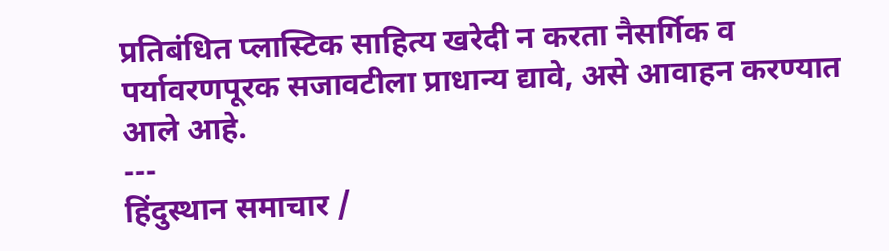प्रतिबंधित प्लास्टिक साहित्य खरेदी न करता नैसर्गिक व पर्यावरणपूरक सजावटीला प्राधान्य द्यावे, असे आवाहन करण्यात आले आहे.
---
हिंदुस्थान समाचार /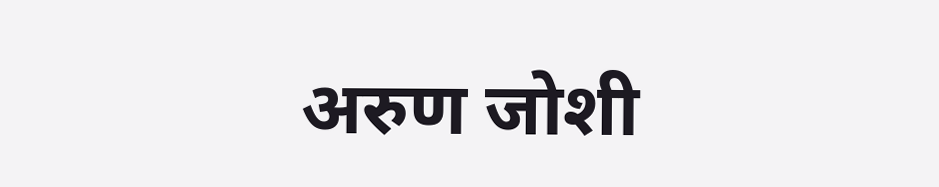अरुण जोशी